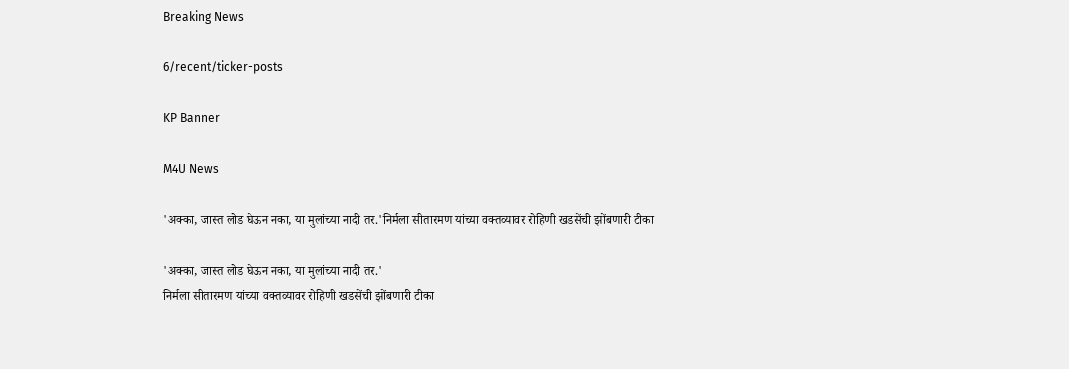Breaking News

6/recent/ticker-posts

KP Banner

M4U News

'अक्का, जास्त लोड घेऊन नका, या मुलांच्या नादी तर.'निर्मला सीतारमण यांच्या वक्तव्यावर रोहिणी खडसेंची झोंबणारी टीका

'अक्का, जास्त लोड घेऊन नका, या मुलांच्या नादी तर.'
निर्मला सीतारमण यांच्या वक्तव्यावर रोहिणी खडसेंची झोंबणारी टीका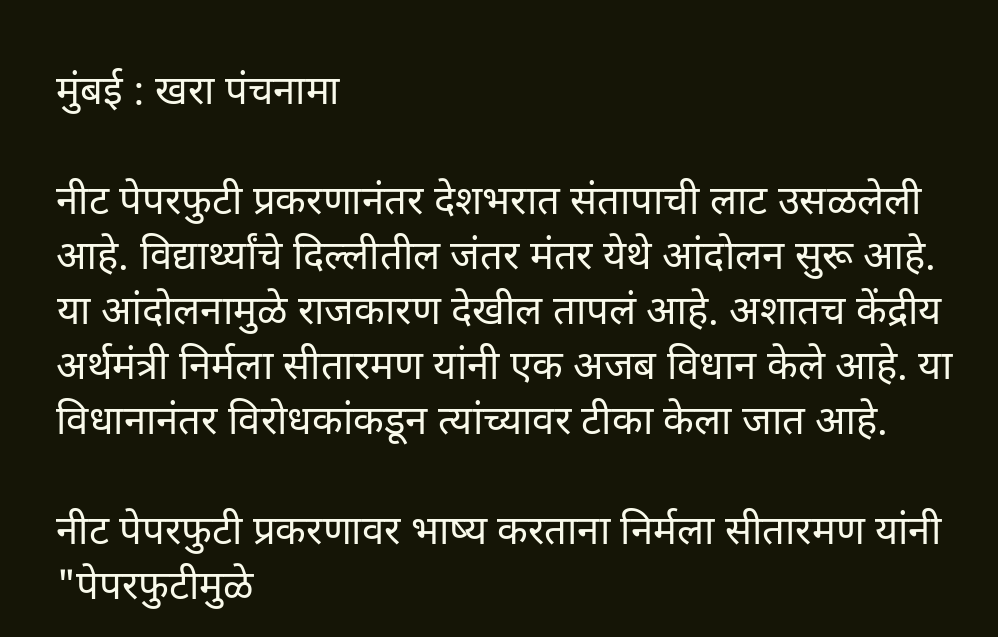मुंबई : खरा पंचनामा

नीट पेपरफुटी प्रकरणानंतर देशभरात संतापाची लाट उसळलेली आहे. विद्यार्थ्यांचे दिल्लीतील जंतर मंतर येथे आंदोलन सुरू आहे. या आंदोलनामुळे राजकारण देखील तापलं आहे. अशातच केंद्रीय अर्थमंत्री निर्मला सीतारमण यांनी एक अजब विधान केले आहे. या विधानानंतर विरोधकांकडून त्यांच्यावर टीका केला जात आहे.

नीट पेपरफुटी प्रकरणावर भाष्य करताना निर्मला सीतारमण यांनी "पेपरफुटीमुळे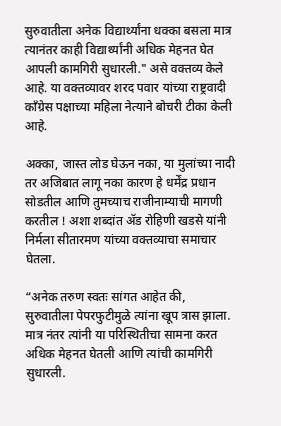सुरुवातीला अनेक विद्यार्थ्यांना धक्का बसला मात्र त्यानंतर काही विद्यार्थ्यांनी अधिक मेहनत घेत आपली कामगिरी सुधारली." असे वक्तव्य केले आहे. या वक्तव्यावर शरद पवार यांच्या राष्ट्रवादी काँग्रेस पक्षाच्या महिला नेत्याने बोचरी टीका केली आहे.

अक्का, जास्त लोड घेऊन नका, या मुलांच्या नादी तर अजिबात लागू नका कारण हे धर्मेंद्र प्रधान सोडतील आणि तुमच्याच राजीनाम्याची मागणी करतील ! अशा शब्दांत ॲड रोहिणी खडसे यांनी निर्मला सीतारमण यांच्या वक्तव्याचा समाचार घेतला.

“अनेक तरुण स्वतः सांगत आहेत की, सुरुवातीला पेपरफुटीमुळे त्यांना खूप त्रास झाला. मात्र नंतर त्यांनी या परिस्थितीचा सामना करत अधिक मेहनत घेतली आणि त्यांची कामगिरी सुधारली.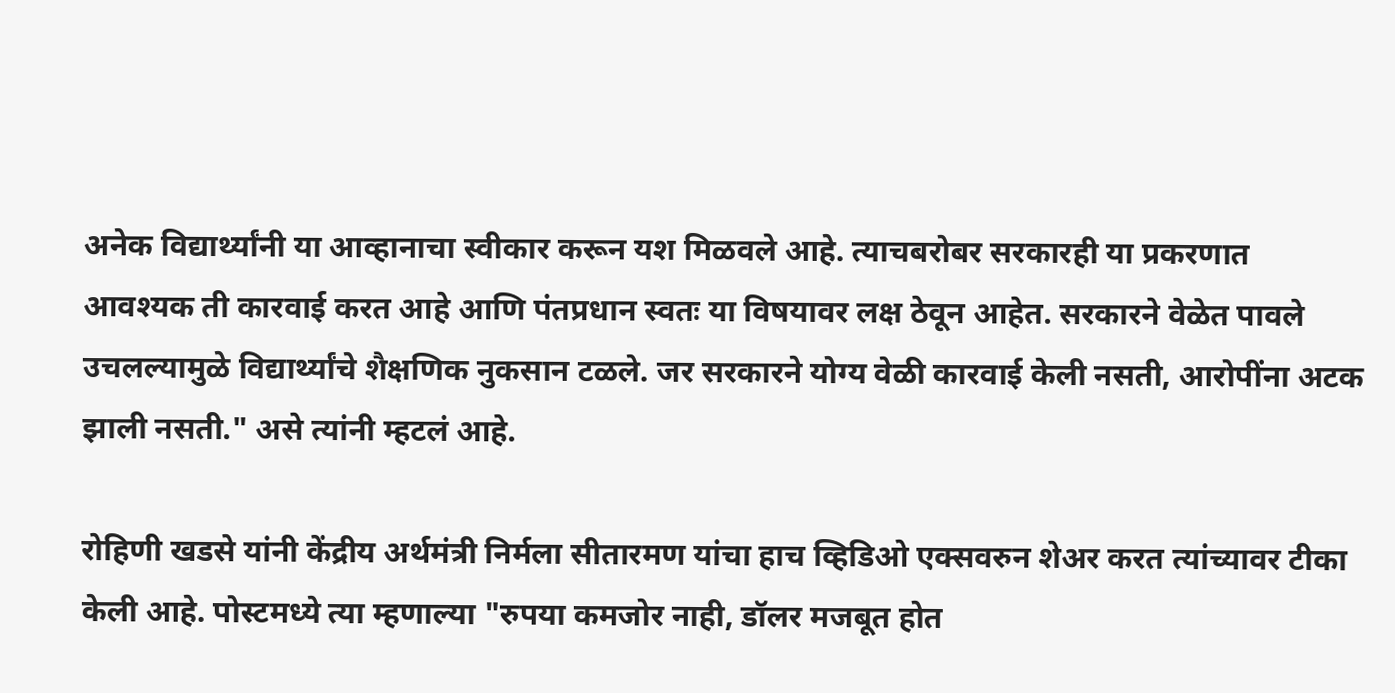अनेक विद्यार्थ्यांनी या आव्हानाचा स्वीकार करून यश मिळवले आहे. त्याचबरोबर सरकारही या प्रकरणात आवश्यक ती कारवाई करत आहे आणि पंतप्रधान स्वतः या विषयावर लक्ष ठेवून आहेत. सरकारने वेळेत पावले उचलल्यामुळे विद्यार्थ्यांचे शैक्षणिक नुकसान टळले. जर सरकारने योग्य वेळी कारवाई केली नसती, आरोपींना अटक झाली नसती." असे त्यांनी म्हटलं आहे.

रोहिणी खडसे यांनी केंद्रीय अर्थमंत्री निर्मला सीतारमण यांचा हाच व्हिडिओ एक्सवरुन शेअर करत त्यांच्यावर टीका केली आहे. पोस्टमध्ये त्या म्हणाल्या "रुपया कमजोर नाही, डॉलर मजबूत होत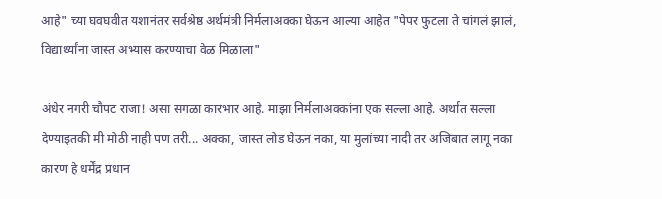आहे" च्या घवघवीत यशानंतर सर्वश्रेष्ठ अर्थमंत्री निर्मलाअक्का घेऊन आल्या आहेत "पेपर फुटला ते चांगलं झालं, विद्यार्थ्यांना जास्त अभ्यास करण्याचा वेळ मिळाला"

अंधेर नगरी चौपट राजा! असा सगळा कारभार आहे. माझा निर्मलाअक्कांना एक सल्ला आहे. अर्थात सल्ला देण्याइतकी मी मोठी नाही पण तरी... अक्का, जास्त लोड घेऊन नका, या मुलांच्या नादी तर अजिबात लागू नका कारण हे धर्मेंद्र प्रधान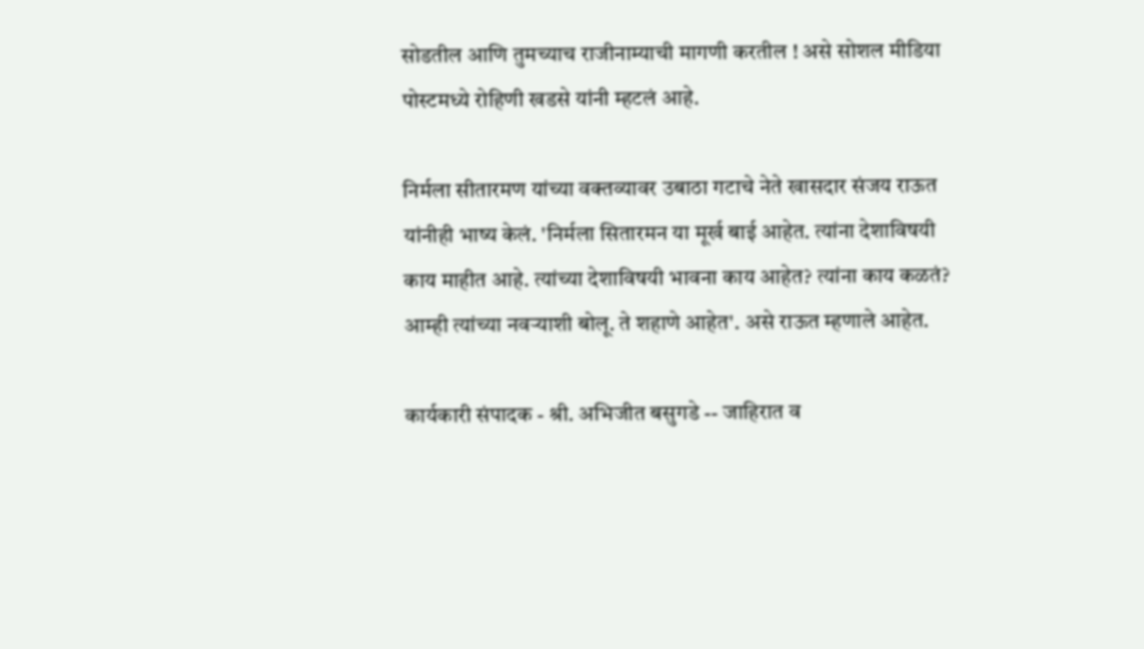सोडतील आणि तुमच्याच राजीनाम्याची मागणी करतील ! असे सोशल मीडिया पोस्टमध्ये रोहिणी खडसे यांनी म्हटलं आहे.

निर्मला सीतारमण यांच्या वक्तव्यावर उबाठा गटाचे नेते खासदार संजय राऊत यांनीही भाष्य केलं. 'निर्मला सितारमन या मूर्ख बाई आहेत. त्यांना देशाविषयी काय माहीत आहे. त्यांच्या देशाविषयी भावना काय आहेत? त्यांना काय कळतं? आम्ही त्यांच्या नवऱ्याशी बोलू. ते शहाणे आहेत'. असे राऊत म्हणाले आहेत.

कार्यकारी संपादक - श्री. अभिजीत बसुगडे -- जाहिरात व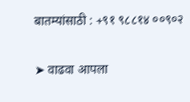बातम्यांसाठी : +९१ ९८८१४ ००९०२

➤ वाढवा आपला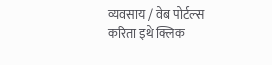व्यवसाय / वेब पोर्टल्स करिता इथे क्लिक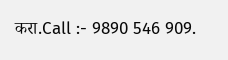करा.Call :- 9890 546 909.